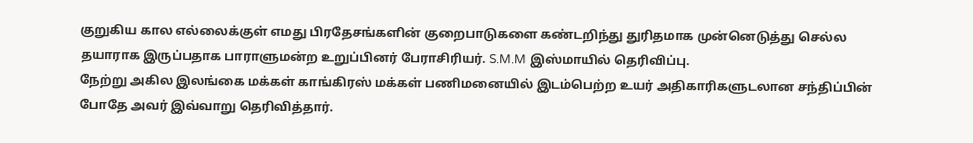குறுகிய கால எல்லைக்குள் எமது பிரதேசங்களின் குறைபாடுகளை கண்டறிந்து துரிதமாக முன்னெடுத்து செல்ல தயாராக இருப்பதாக பாராளுமன்ற உறுப்பினர் பேராசிரியர். S.M.M இஸ்மாயில் தெரிவிப்பு.
நேற்று அகில இலங்கை மக்கள் காங்கிரஸ் மக்கள் பணிமனையில் இடம்பெற்ற உயர் அதிகாரிகளுடலான சந்திப்பின் போதே அவர் இவ்வாறு தெரிவித்தார்.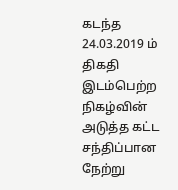கடந்த 24.03.2019 ம் திகதி இடம்பெற்ற நிகழ்வின் அடுத்த கட்ட சந்திப்பான நேற்று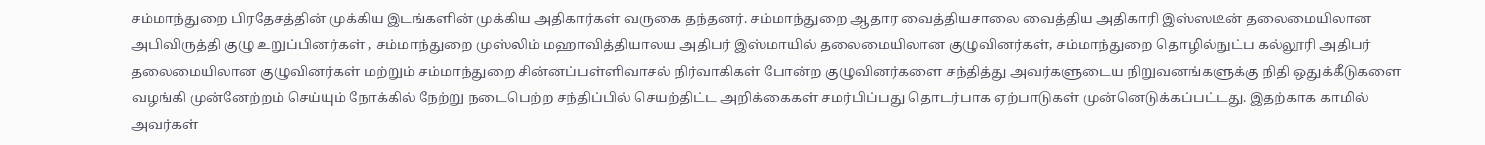சம்மாந்துறை பிரதேசத்தின் முக்கிய இடங்களின் முக்கிய அதிகார்கள் வருகை தந்தனர். சம்மாந்துறை ஆதார வைத்தியசாலை வைத்திய அதிகாரி இஸ்ஸடீன் தலைமையிலான அபிவிருத்தி குழு உறுப்பினர்கள் , சம்மாந்துறை முஸ்லிம் மஹாவித்தியாலய அதிபர் இஸ்மாயில் தலைமையிலான குழுவினர்கள், சம்மாந்துறை தொழில்நுட்ப கல்லூரி அதிபர் தலைமையிலான குழுவினர்கள் மற்றும் சம்மாந்துறை சின்னப்பள்ளிவாசல் நிர்வாகிகள் போன்ற குழுவினர்களை சந்தித்து அவர்களுடைய நிறுவனங்களுக்கு நிதி ஒதுக்கீடுகளை வழங்கி முன்னேற்றம் செய்யும் நோக்கில் நேற்று நடைபெற்ற சந்திப்பில் செயற்திட்ட அறிக்கைகள் சமர்பிப்பது தொடர்பாக ஏற்பாடுகள் முன்னெடுக்கப்பட்டது. இதற்காக காமில் அவர்கள்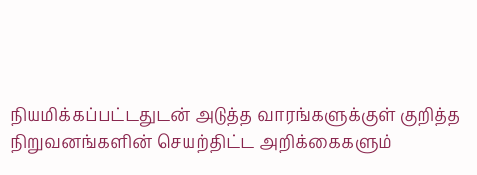நியமிக்கப்பட்டதுடன் அடுத்த வாரங்களுக்குள் குறித்த நிறுவனங்களின் செயற்திட்ட அறிக்கைகளும்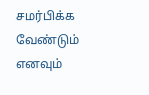சமர்பிக்க வேண்டும் எனவும்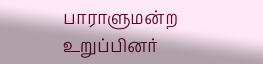பாராளுமன்ற உறுப்பினர்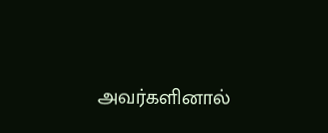அவர்களினால்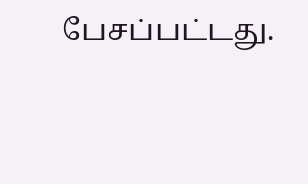பேசப்பட்டது.